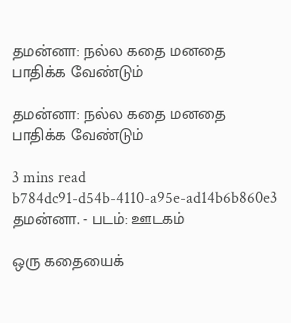தமன்னா: நல்ல கதை மனதை பாதிக்க வேண்டும்

தமன்னா: நல்ல கதை மனதை பாதிக்க வேண்டும்

3 mins read
b784dc91-d54b-4110-a95e-ad14b6b860e3
தமன்னா. - படம்: ஊடகம்

ஒரு கதையைக்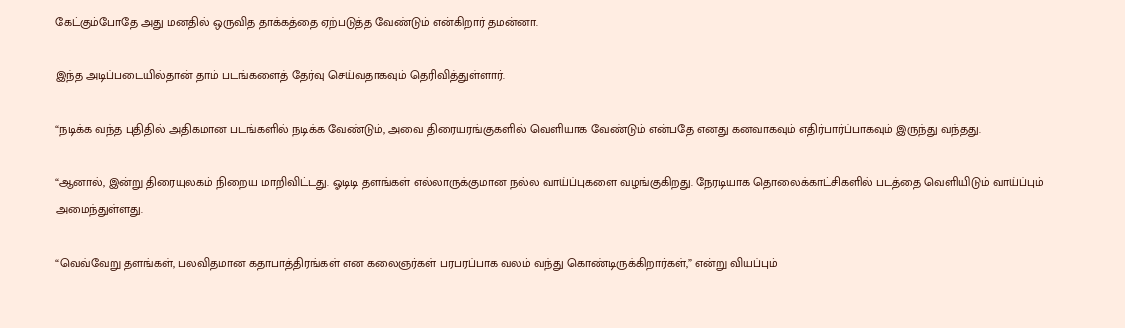கேட்கும்போதே அது மனதில் ஒருவித தாக்கத்தை ஏற்படுத்த வேண்டும் என்கிறார் தமன்னா.

இந்த அடிப்படையில்தான் தாம் படங்களைத் தேர்வு செய்வதாகவும் தெரிவித்துள்ளார்.

“நடிக்க வந்த புதிதில் அதிகமான படங்களில் நடிக்க வேண்டும், அவை திரையரங்குகளில் வெளியாக வேண்டும் என்பதே எனது கனவாகவும் எதிர்பார்ப்பாகவும் இருந்து வந்தது.

“ஆனால், இன்று திரையுலகம் நிறைய மாறிவிட்டது. ஓடிடி தளங்கள் எல்லாருக்குமான நல்ல வாய்ப்புகளை வழங்குகிறது. நேரடியாக தொலைக்காட்சிகளில் படத்தை வெளியிடும் வாய்ப்பும் அமைந்துள்ளது.

“வெவ்வேறு தளங்கள், பலவிதமான கதாபாத்திரங்கள் என கலைஞர்கள் பரபரப்பாக வலம் வந்து கொண்டிருக்கிறார்கள்,” என்று வியப்பும்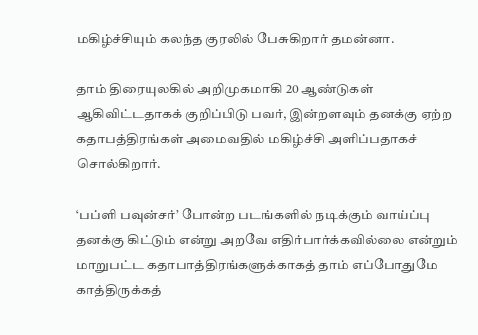மகிழ்ச்சியும் கலந்த குரலில் பேசுகிறார் தமன்னா.

தாம் திரையுலகில் அறிமுகமாகி 20 ஆண்டுகள் ஆகிவிட்டதாகக் குறிப்பிடு பவர், இன்றளவும் தனக்கு ஏற்ற கதாபத்திரங்கள் அமைவதில் மகிழ்ச்சி அளிப்பதாகச் சொல்கிறார்.

‘பப்ளி பவுன்சர்’ போன்ற படங்களில் நடிக்கும் வாய்ப்பு தனக்கு கிட்டும் என்று அறவே எதிர்பார்க்கவில்லை என்றும் மாறுபட்ட கதாபாத்திரங்களுக்காகத் தாம் எப்போதுமே காத்திருக்கத்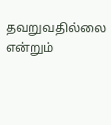தவறுவதில்லை என்றும்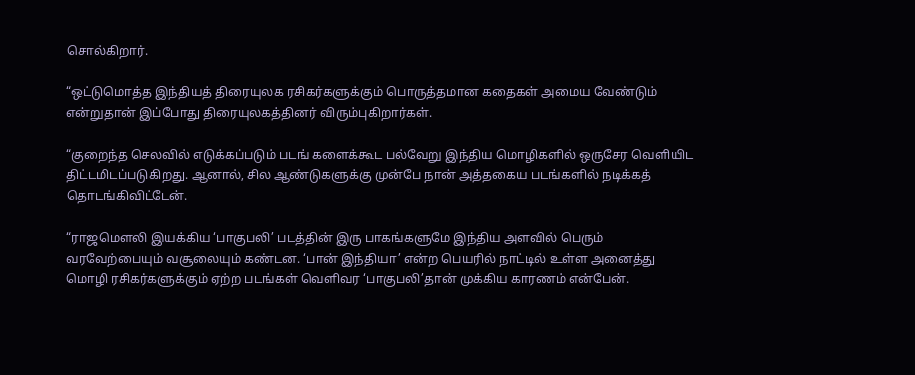சொல்கிறார்.

“ஒட்டுமொத்த இந்தியத் திரையுலக ரசிகர்களுக்கும் பொருத்தமான கதைகள் அமைய வேண்டும் என்றுதான் இப்போது திரையுலகத்தினர் விரும்புகிறார்கள்.

“குறைந்த செலவில் எடுக்கப்படும் படங் களைக்கூட பல்வேறு இந்திய மொழிகளில் ஒருசேர வெளியிட திட்டமிடப்படுகிறது. ஆனால், சில ஆண்டுகளுக்கு முன்பே நான் அத்தகைய படங்களில் நடிக்கத் தொடங்கிவிட்டேன்.

“ராஜமௌலி இயக்கிய ‘பாகுபலி’ படத்தின் இரு பாகங்களுமே இந்திய அளவில் பெரும் வரவேற்பையும் வசூலையும் கண்டன. ‘பான் இந்தியா’ என்ற பெயரில் நாட்டில் உள்ள அனைத்து மொழி ரசிகர்களுக்கும் ஏற்ற படங்கள் வெளிவர ‘பாகுபலி’தான் முக்கிய காரணம் என்பேன்.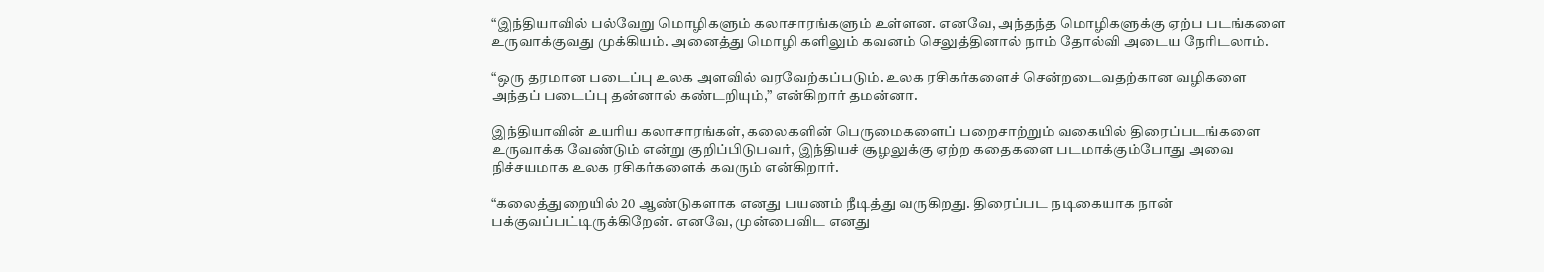“இந்தியாவில் பல்வேறு மொழிகளும் கலாசாரங்களும் உள்ளன. எனவே, அந்தந்த மொழிகளுக்கு ஏற்ப படங்களை உருவாக்குவது முக்கியம். அனைத்து மொழி களிலும் கவனம் செலுத்தினால் நாம் தோல்வி அடைய நேரிடலாம்.

“ஒரு தரமான படைப்பு உலக அளவில் வரவேற்கப்படும். உலக ரசிகர்களைச் சென்றடைவதற்கான வழிகளை அந்தப் படைப்பு தன்னால் கண்டறியும்,” என்கிறார் தமன்னா.

இந்தியாவின் உயரிய கலாசாரங்கள், கலைகளின் பெருமைகளைப் பறைசாற்றும் வகையில் திரைப்படங்களை உருவாக்க வேண்டும் என்று குறிப்பிடுபவர், இந்தியச் சூழலுக்கு ஏற்ற கதைகளை படமாக்கும்போது அவை நிச்சயமாக உலக ரசிகர்களைக் கவரும் என்கிறார்.

“கலைத்துறையில் 20 ஆண்டுகளாக எனது பயணம் நீடித்து வருகிறது. திரைப்பட நடிகையாக நான் பக்குவப்பட்டிருக்கிறேன். எனவே, முன்பைவிட எனது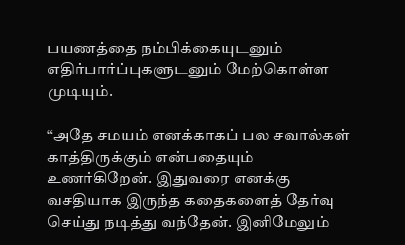பயணத்தை நம்பிக்கையுடனும் எதிர்பார்ப்புகளுடனும் மேற்கொள்ள முடியும்.

“அதே சமயம் எனக்காகப் பல சவால்கள் காத்திருக்கும் என்பதையும் உணர்கிறேன். இதுவரை எனக்கு வசதியாக இருந்த கதைகளைத் தேர்வு செய்து நடித்து வந்தேன். இனிமேலும்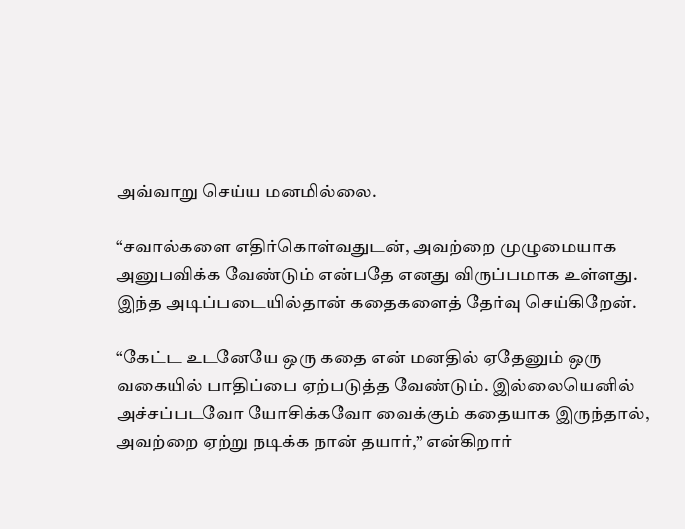அவ்வாறு செய்ய மனமில்லை.

“சவால்களை எதிர்கொள்வதுடன், அவற்றை முழுமையாக அனுபவிக்க வேண்டும் என்பதே எனது விருப்பமாக உள்ளது. இந்த அடிப்படையில்தான் கதைகளைத் தேர்வு செய்கிறேன்.

“கேட்ட உடனேயே ஒரு கதை என் மனதில் ஏதேனும் ஒரு வகையில் பாதிப்பை ஏற்படுத்த வேண்டும். இல்லையெனில் அச்சப்படவோ யோசிக்கவோ வைக்கும் கதையாக இருந்தால், அவற்றை ஏற்று நடிக்க நான் தயார்,” என்கிறார்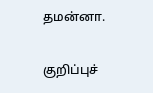தமன்னா.

குறிப்புச்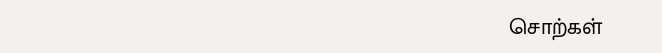சொற்கள்